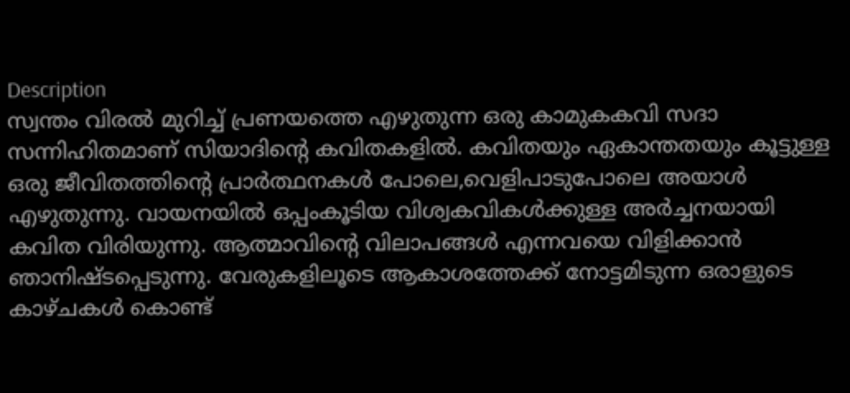Description
സ്വന്തം വിരൽ മുറിച്ച് പ്രണയത്തെ എഴുതുന്ന ഒരു കാമുകകവി സദാ സന്നിഹിതമാണ് സിയാദിൻ്റെ കവിതകളിൽ. കവിതയും ഏകാന്തതയും കൂട്ടുള്ള ഒരു ജീവിതത്തിൻ്റെ പ്രാർത്ഥനകൾ പോലെ,വെളിപാടുപോലെ അയാൾ എഴുതുന്നു. വായനയിൽ ഒപ്പംകൂടിയ വിശ്വകവികൾക്കുള്ള അർച്ചനയായി കവിത വിരിയുന്നു. ആത്മാവിൻ്റെ വിലാപങ്ങൾ എന്നവയെ വിളിക്കാൻ ഞാനിഷ്ടപ്പെടുന്നു. വേരുകളിലൂടെ ആകാശത്തേക്ക് നോട്ടമിടുന്ന ഒരാളുടെ കാഴ്ചകൾ കൊണ്ട്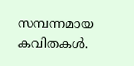സമ്പന്നമായ കവിതകൾ.